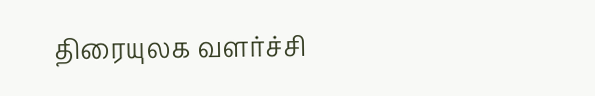திரையுலக வளர்ச்சி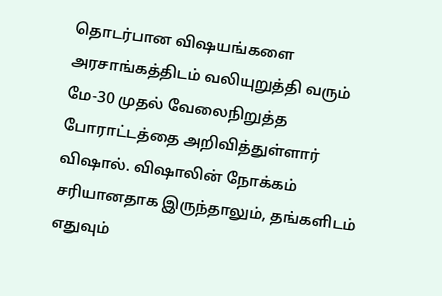தொடர்பான விஷயங்களை அரசாங்கத்திடம் வலியுறுத்தி வரும் மே-30 முதல் வேலைநிறுத்த போராட்டத்தை அறிவித்துள்ளார் விஷால். விஷாலின் நோக்கம் சரியானதாக இருந்தாலும், தங்களிடம் எதுவும்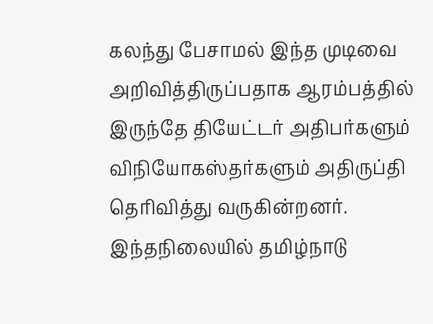கலந்து பேசாமல் இந்த முடிவை அறிவித்திருப்பதாக ஆரம்பத்தில் இருந்தே தியேட்டர் அதிபர்களும் விநியோகஸ்தர்களும் அதிருப்தி தெரிவித்து வருகின்றனர்.
இந்தநிலையில் தமிழ்நாடு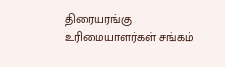திரையரங்கு உரிமையாளர்கள் சங்கம்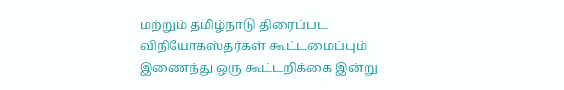மற்றும் தமிழ்நாடு திரைப்பட விநியோகஸ்தர்கள் கூட்டமைப்பும் இணைந்து ஒரு கூட்டறிக்கை இன்று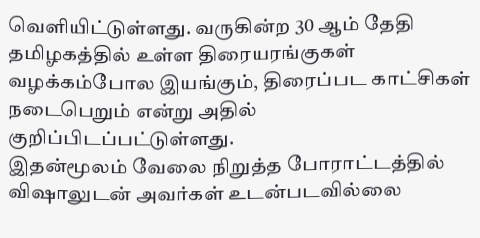வெளியிட்டுள்ளது. வருகின்ற 30 ஆம் தேதி தமிழகத்தில் உள்ள திரையரங்குகள் வழக்கம்போல இயங்கும், திரைப்பட காட்சிகள் நடைபெறும் என்று அதில் குறிப்பிடப்பட்டுள்ளது.
இதன்மூலம் வேலை நிறுத்த போராட்டத்தில் விஷாலுடன் அவர்கள் உடன்படவில்லை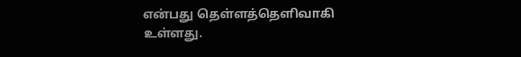என்பது தெள்ளத்தெளிவாகி உள்ளது.